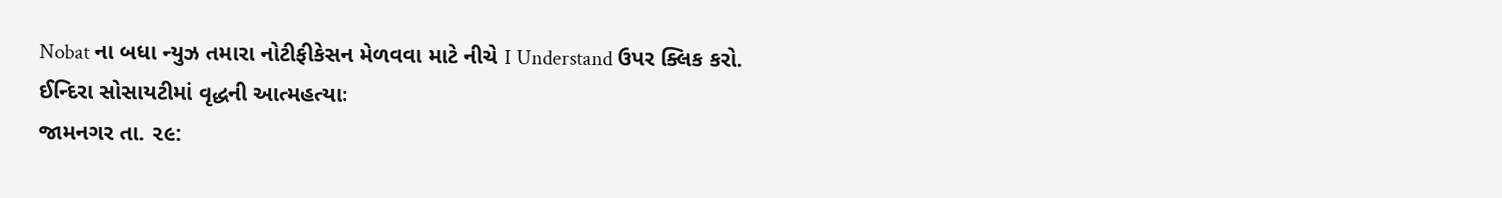Nobat ના બધા ન્યુઝ તમારા નોટીફીકેસન મેળવવા માટે નીચે I Understand ઉપર ક્લિક કરો.
ઈન્દિરા સોસાયટીમાં વૃદ્ધની આત્મહત્યાઃ
જામનગર તા. ૨૯: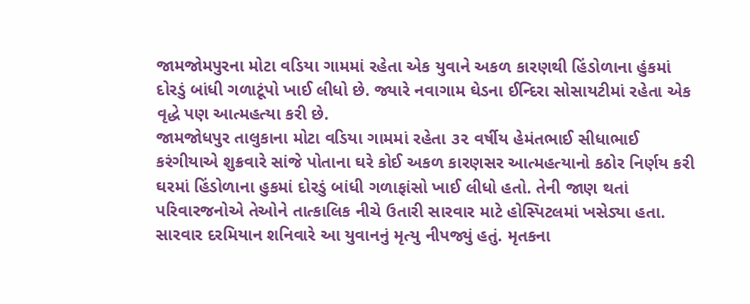જામજોમપુરના મોટા વડિયા ગામમાં રહેતા એક યુવાને અકળ કારણથી હિંડોળાના હુંકમાં દોરડું બાંધી ગળાટૂંપો ખાઈ લીધો છે. જ્યારે નવાગામ ઘેડના ઈન્દિરા સોસાયટીમાં રહેતા એક વૃદ્ધે પણ આત્મહત્યા કરી છે.
જામજોધપુર તાલુકાના મોટા વડિયા ગામમાં રહેતા ૩૨ વર્ષીય હેમંતભાઈ સીધાભાઈ કરંગીયાએ શુક્રવારે સાંજે પોતાના ઘરે કોઈ અકળ કારણસર આત્મહત્યાનો કઠોર નિર્ણય કરી ઘરમાં હિંડોળાના હુકમાં દોરડું બાંધી ગળાફાંસો ખાઈ લીધો હતો. તેની જાણ થતાં પરિવારજનોએ તેઓને તાત્કાલિક નીચે ઉતારી સારવાર માટે હોસ્પિટલમાં ખસેડ્યા હતા.
સારવાર દરમિયાન શનિવારે આ યુવાનનું મૃત્યુ નીપજ્યું હતું. મૃતકના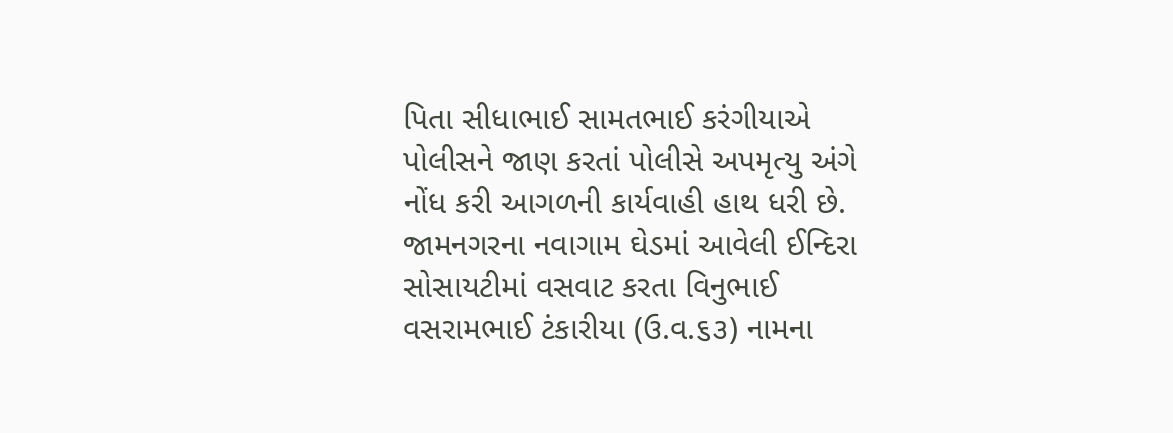પિતા સીધાભાઈ સામતભાઈ કરંગીયાએ પોલીસને જાણ કરતાં પોલીસે અપમૃત્યુ અંગે નોંધ કરી આગળની કાર્યવાહી હાથ ધરી છે.
જામનગરના નવાગામ ઘેડમાં આવેલી ઈન્દિરા સોસાયટીમાં વસવાટ કરતા વિનુભાઈ વસરામભાઈ ટંકારીયા (ઉ.વ.૬૩) નામના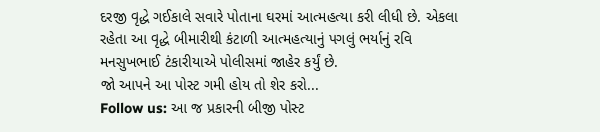દરજી વૃદ્ધે ગઈકાલે સવારે પોતાના ઘરમાં આત્મહત્યા કરી લીધી છે. એકલા રહેતા આ વૃદ્ધે બીમારીથી કંટાળી આત્મહત્યાનું પગલું ભર્યાનું રવિ મનસુખભાઈ ટંકારીયાએ પોલીસમાં જાહેર કર્યું છે.
જો આપને આ પોસ્ટ ગમી હોય તો શેર કરો...
Follow us: આ જ પ્રકારની બીજી પોસ્ટ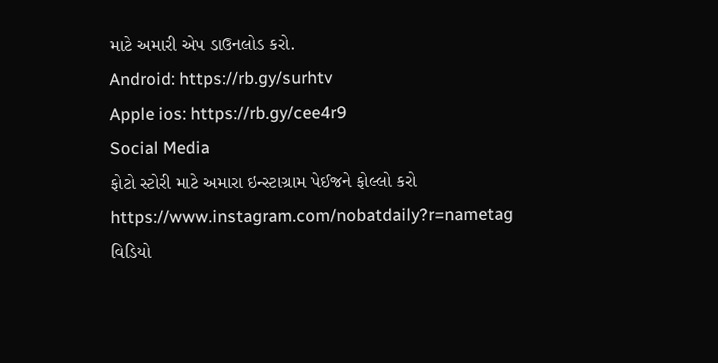માટે અમારી એપ ડાઉનલોડ કરો.
Android: https://rb.gy/surhtv
Apple ios: https://rb.gy/cee4r9
Social Media
ફોટો સ્ટોરી માટે અમારા ઇન્સ્ટાગ્રામ પેઈજને ફોલ્લો કરો
https://www.instagram.com/nobatdaily?r=nametag
વિડિયો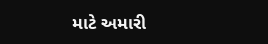માટે અમારી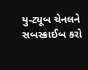યુ-ટ્યૂબ ચેનલને સબસ્ક્રાઈબ કરો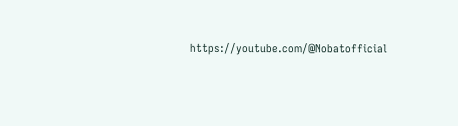https://youtube.com/@Nobatofficial